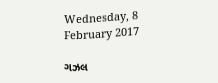Wednesday, 8 February 2017

ગઝલ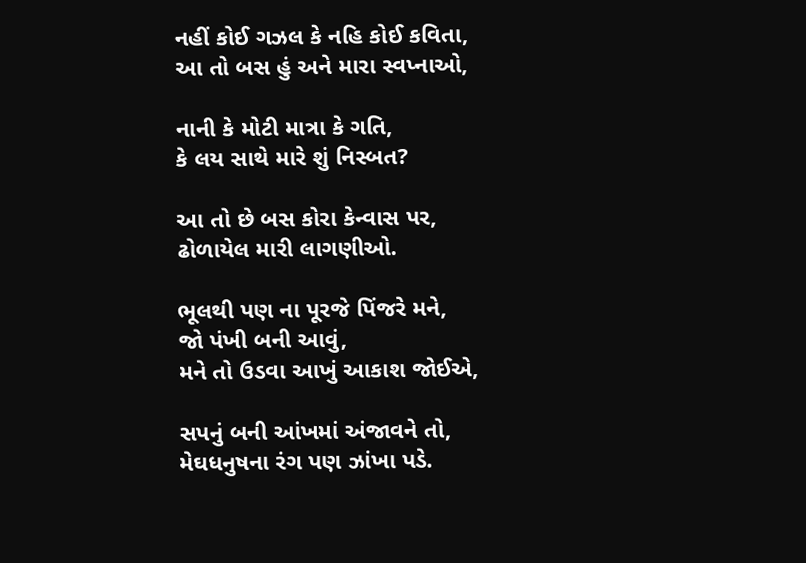નહીં કોઈ ગઝલ કે નહિ કોઈ કવિતા,
આ તો બસ હું અને મારા સ્વપ્નાઓ,

નાની કે મોટી માત્રા કે ગતિ,
કે લય સાથે મારે શું નિસ્બત?

આ તો છે બસ કોરા કેન્વાસ પર,
ઢોળાયેલ મારી લાગણીઓ.

ભૂલથી પણ ના પૂરજે પિંજરે મને,
જો પંખી બની આવું,
મને તો ઉડવા આખું આકાશ જોઈએ,

સપનું બની આંખમાં અંજાવને તો,
મેઘધનુષના રંગ પણ ઝાંખા પડે.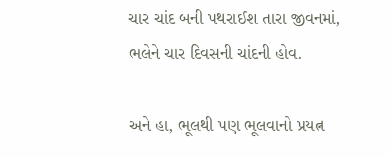ચાર ચાંદ બની પથરાઈશ તારા જીવનમાં,
ભલેને ચાર દિવસની ચાંદની હોવ.

અને હા, ભૂલથી પણ ભૂલવાનો પ્રયત્ન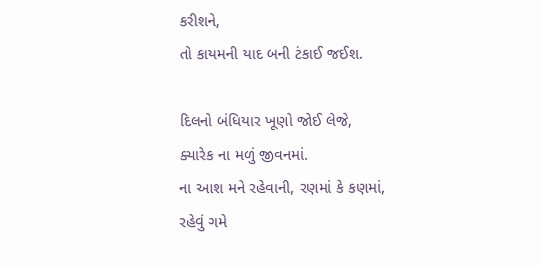કરીશને,
તો કાયમની યાદ બની ટંકાઈ જઈશ.

દિલનો બંધિયાર ખૂણો જોઈ લેજે,
ક્યારેક ના મળું જીવનમાં.
ના આશ મને રહેવાની, રણમાં કે કણમાં,
રહેવું ગમે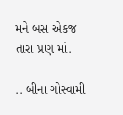મને બસ એકજ તારા પ્રણ માં.

.. બીના ગોસ્વામી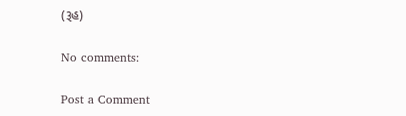(રૂહ)

No comments:

Post a Comment